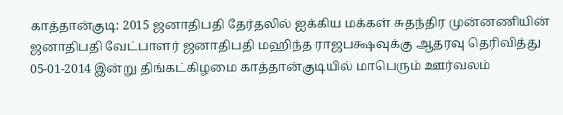காத்தான்குடி: 2015 ஜனாதிபதி தேர்தலில் ஐக்கிய மக்கள் சுதந்திர முன்னணியின் ஜனாதிபதி வேட்பாளர் ஜனாதிபதி மஹிந்த ராஜபக்ஷவுக்கு ஆதரவு தெரிவித்து 05-01-2014 இன்று திங்கட்கிழமை காத்தான்குடியில் மாபெரும் ஊர்வலம்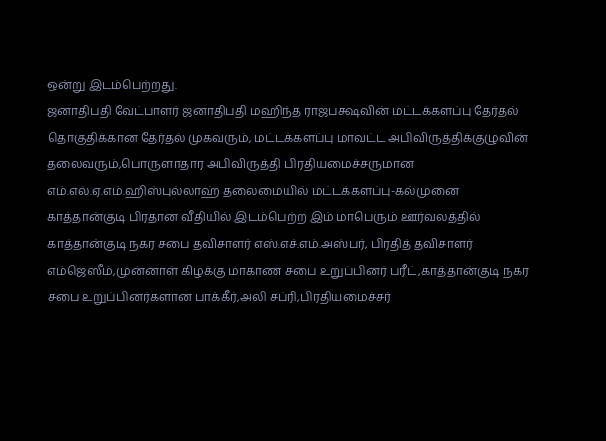ஒன்று இடம்பெற்றது.
ஜனாதிபதி வேட்பாளர் ஜனாதிபதி மஹிந்த ராஜபக்ஷவின் மட்டக்களப்பு தேர்தல் தொகுதிக்கான தேர்தல் முகவரும், மட்டக்களப்பு மாவட்ட அபிவிருத்திக்குழுவின் தலைவரும்,பொருளாதார அபிவிருத்தி பிரதியமைச்சருமான எம்.எல்.ஏ.எம்.ஹிஸ்புல்லாஹ் தலைமையில் மட்டக்களப்பு-கல்முனை காத்தான்குடி பிரதான வீதியில் இடம்பெற்ற இம் மாபெரும் ஊர்வலத்தில் காத்தான்குடி நகர சபை தவிசாளர் எஸ்.எச்.எம்.அஸ்பர், பிரதித் தவிசாளர் எம்ஜெஸீம்,முன்னாள் கிழக்கு மாகாண சபை உறுப்பினர் பரீட்,காத்தான்குடி நகர சபை உறுப்பினர்களான பாக்கீர்,அலி சப்ரி,பிரதியமைச்சர்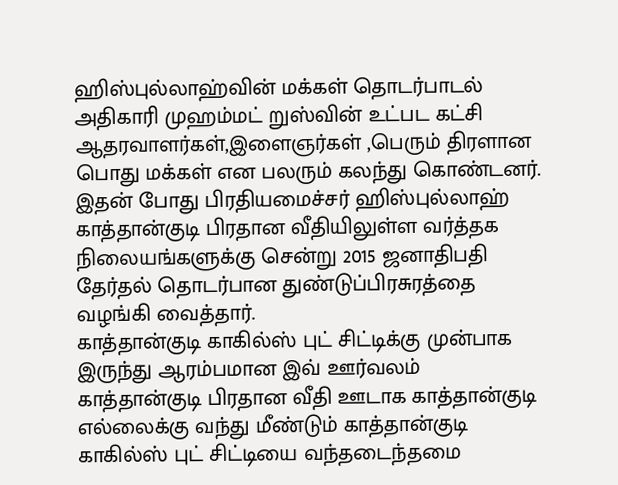ஹிஸ்புல்லாஹ்வின் மக்கள் தொடர்பாடல் அதிகாரி முஹம்மட் றுஸ்வின் உட்பட கட்சி ஆதரவாளர்கள்,இளைஞர்கள் ,பெரும் திரளான பொது மக்கள் என பலரும் கலந்து கொண்டனர்.
இதன் போது பிரதியமைச்சர் ஹிஸ்புல்லாஹ் காத்தான்குடி பிரதான வீதியிலுள்ள வர்த்தக நிலையங்களுக்கு சென்று 2015 ஜனாதிபதி தேர்தல் தொடர்பான துண்டுப்பிரசுரத்தை வழங்கி வைத்தார்.
காத்தான்குடி காகில்ஸ் புட் சிட்டிக்கு முன்பாக இருந்து ஆரம்பமான இவ் ஊர்வலம் காத்தான்குடி பிரதான வீதி ஊடாக காத்தான்குடி எல்லைக்கு வந்து மீண்டும் காத்தான்குடி காகில்ஸ் புட் சிட்டியை வந்தடைந்தமை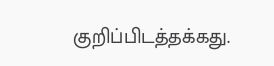குறிப்பிடத்தக்கது.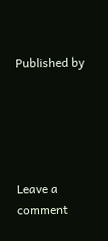Published by





Leave a comment